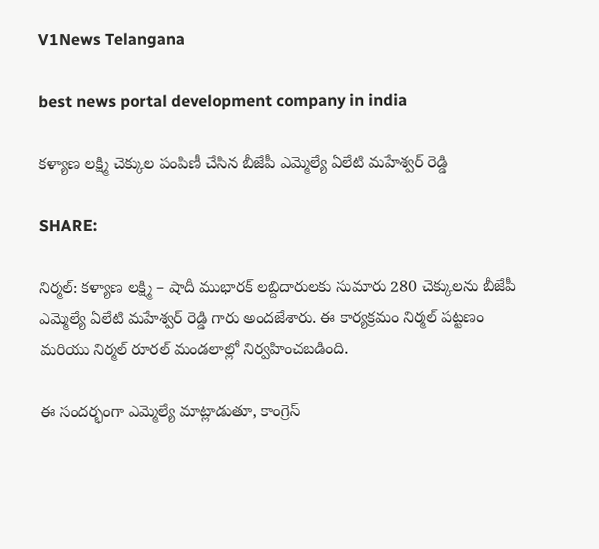V1News Telangana

best news portal development company in india

కళ్యాణ లక్ష్మి చెక్కుల పంపిణీ చేసిన బీజేపీ ఎమ్మెల్యే ఏలేటి మహేశ్వర్ రెడ్డి

SHARE:

నిర్మల్: కళ్యాణ లక్ష్మి – షాదీ ముభారక్ లబ్దిదారులకు సుమారు 280 చెక్కులను బీజేపీ ఎమ్మెల్యే ఏలేటి మహేశ్వర్ రెడ్డి గారు అందజేశారు. ఈ కార్యక్రమం నిర్మల్ పట్టణం మరియు నిర్మల్ రూరల్ మండలాల్లో నిర్వహించబడింది.

ఈ సందర్భంగా ఎమ్మెల్యే మాట్లాడుతూ, కాంగ్రెస్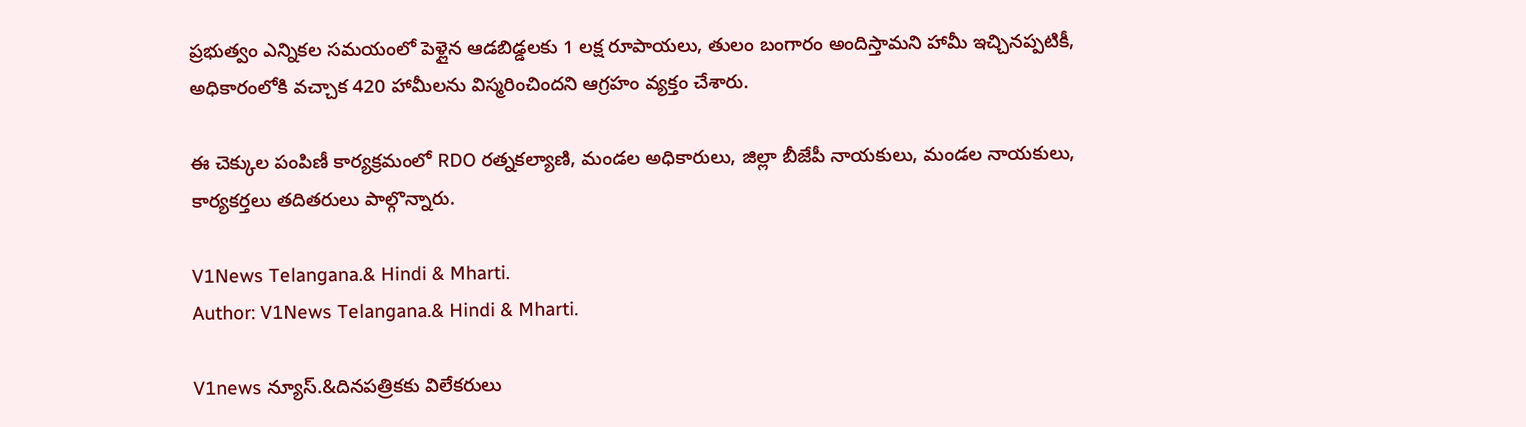ప్రభుత్వం ఎన్నికల సమయంలో పెళ్లైన ఆడబిడ్డలకు 1 లక్ష రూపాయలు, తులం బంగారం అందిస్తామని హామీ ఇచ్చినప్పటికీ, అధికారంలోకి వచ్చాక 420 హామీలను విస్మరించిందని ఆగ్రహం వ్యక్తం చేశారు.

ఈ చెక్కుల పంపిణీ కార్యక్రమంలో RDO రత్నకల్యాణి, మండల అధికారులు, జిల్లా బీజేపీ నాయకులు, మండల నాయకులు, కార్యకర్తలు తదితరులు పాల్గొన్నారు.

V1News Telangana.& Hindi & Mharti.
Author: V1News Telangana.& Hindi & Mharti.

V1news న్యూస్.&దినపత్రికకు విలేకరులు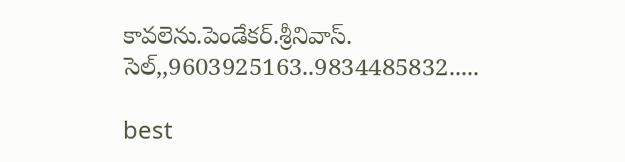కావలెను.పెండేకర్.శ్రీనివాస్. సెల్,,9603925163..9834485832.....

best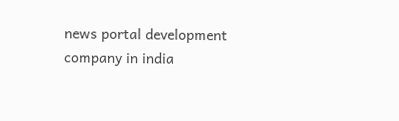news portal development company in india